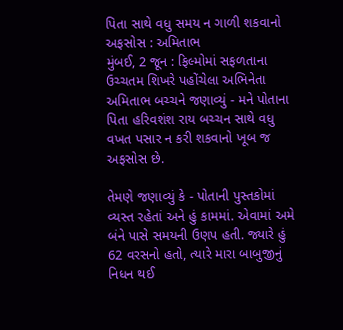પિતા સાથે વધુ સમય ન ગાળી શકવાનો અફસોસ : અમિતાભ
મુંબઈ, 2 જૂન : ફિલ્મોમાં સફળતાના ઉચ્ચતમ શિખરે પહોંચેલા અભિનેતા અમિતાભ બચ્ચને જણાવ્યું - મને પોતાના પિતા હરિવશંશ રાય બચ્ચન સાથે વધુ વખત પસાર ન કરી શકવાનો ખૂબ જ અફસોસ છે.

તેમણે જણાવ્યું કે - પોતાની પુસ્તકોમાં વ્યસ્ત રહેતાં અને હું કામમાં. એવામાં અમે બંને પાસે સમયની ઉણપ હતી. જ્યારે હું 62 વરસનો હતો, ત્યારે મારા બાબુજીનું નિધન થઈ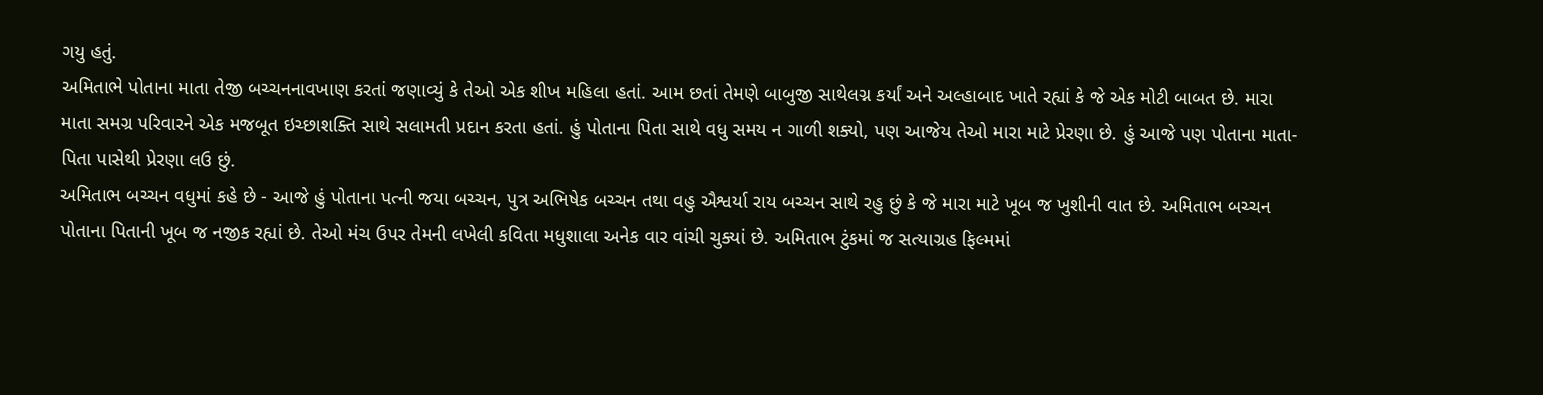ગયુ હતું.
અમિતાભે પોતાના માતા તેજી બચ્ચનનાવખાણ કરતાં જણાવ્યું કે તેઓ એક શીખ મહિલા હતાં. આમ છતાં તેમણે બાબુજી સાથેલગ્ન કર્યાં અને અલ્હાબાદ ખાતે રહ્યાં કે જે એક મોટી બાબત છે. મારા માતા સમગ્ર પરિવારને એક મજબૂત ઇચ્છાશક્તિ સાથે સલામતી પ્રદાન કરતા હતાં. હું પોતાના પિતા સાથે વધુ સમય ન ગાળી શક્યો, પણ આજેય તેઓ મારા માટે પ્રેરણા છે. હું આજે પણ પોતાના માતા-પિતા પાસેથી પ્રેરણા લઉ છું.
અમિતાભ બચ્ચન વધુમાં કહે છે - આજે હું પોતાના પત્ની જયા બચ્ચન, પુત્ર અભિષેક બચ્ચન તથા વહુ ઐશ્વર્યા રાય બચ્ચન સાથે રહુ છું કે જે મારા માટે ખૂબ જ ખુશીની વાત છે. અમિતાભ બચ્ચન પોતાના પિતાની ખૂબ જ નજીક રહ્યાં છે. તેઓ મંચ ઉપર તેમની લખેલી કવિતા મધુશાલા અનેક વાર વાંચી ચુક્યાં છે. અમિતાભ ટુંકમાં જ સત્યાગ્રહ ફિલ્મમાં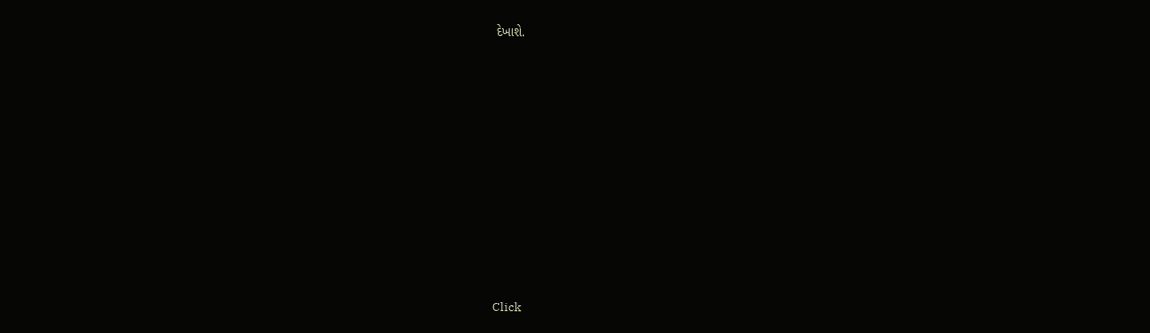દેખાશે.












Click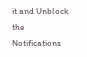it and Unblock the Notifications